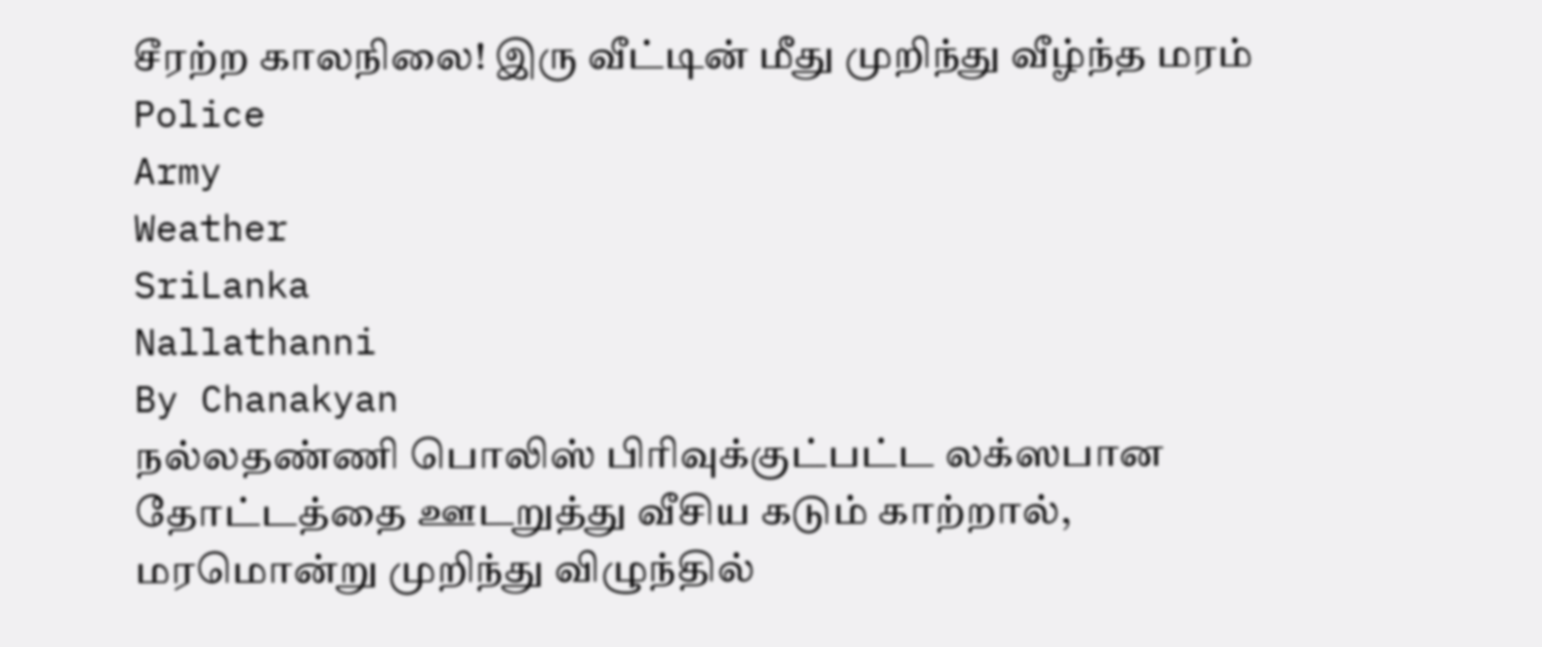சீரற்ற காலநிலை! இரு வீட்டின் மீது முறிந்து வீழ்ந்த மரம்
Police
Army
Weather
SriLanka
Nallathanni
By Chanakyan
நல்லதண்ணி பொலிஸ் பிரிவுக்குட்பட்ட லக்ஸபான தோட்டத்தை ஊடறுத்து வீசிய கடும் காற்றால், மரமொன்று முறிந்து விழுந்தில்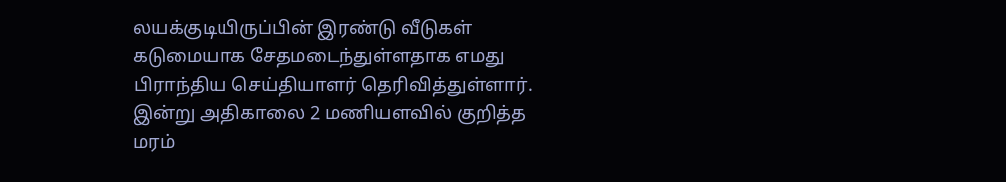லயக்குடியிருப்பின் இரண்டு வீடுகள் கடுமையாக சேதமடைந்துள்ளதாக எமது பிராந்திய செய்தியாளர் தெரிவித்துள்ளார்.
இன்று அதிகாலை 2 மணியளவில் குறித்த மரம்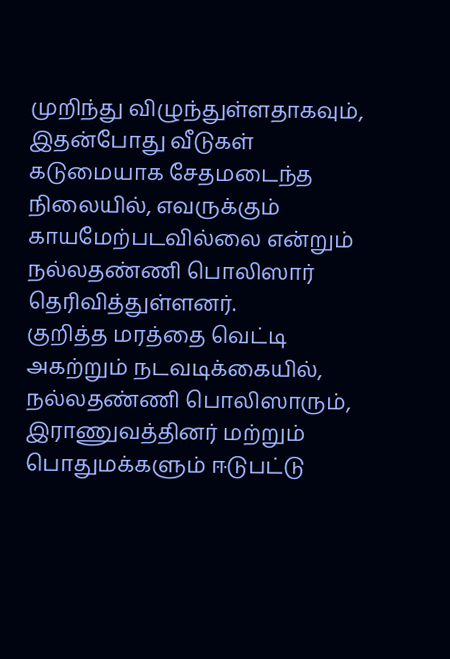முறிந்து விழுந்துள்ளதாகவும், இதன்போது வீடுகள் கடுமையாக சேதமடைந்த நிலையில், எவருக்கும் காயமேற்படவில்லை என்றும் நல்லதண்ணி பொலிஸார் தெரிவித்துள்ளனர்.
குறித்த மரத்தை வெட்டி அகற்றும் நடவடிக்கையில், நல்லதண்ணி பொலிஸாரும், இராணுவத்தினர் மற்றும் பொதுமக்களும் ஈடுபட்டு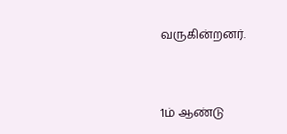வருகின்றனர்.



1ம் ஆண்டு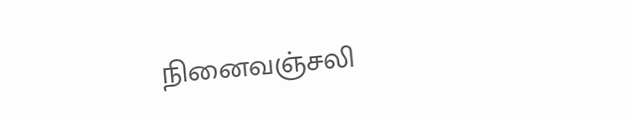நினைவஞ்சலி